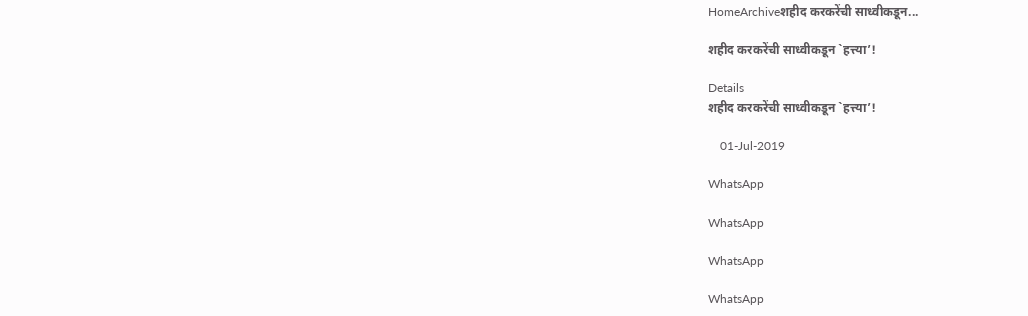HomeArchiveशहीद करकरेंची साध्वीकडून...

शहीद करकरेंची साध्वीकडून `हत्त्या’!

Details
शहीद करकरेंची साध्वीकडून `हत्त्या’!

    01-Jul-2019

WhatsApp

WhatsApp

WhatsApp

WhatsApp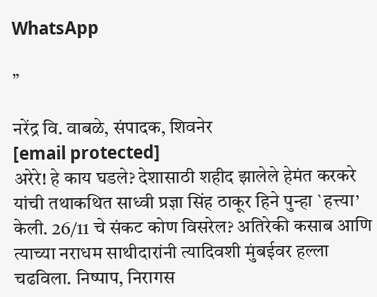WhatsApp

”

नरेंद्र वि. वाबळे, संपादक, शिवनेर
[email protected]
अरेरे! हे काय घडले? देशासाठी शहीद झालेले हेमंत करकरे यांची तथाकथित साध्वी प्रज्ञा सिंह ठाकूर हिने पुन्हा `हत्त्या’ केली. 26/11 चे संकट कोण विसरेल? अतिरेकी कसाब आणि त्याच्या नराधम साथीदारांनी त्यादिवशी मुंबईवर हल्ला चढविला. निष्पाप, निरागस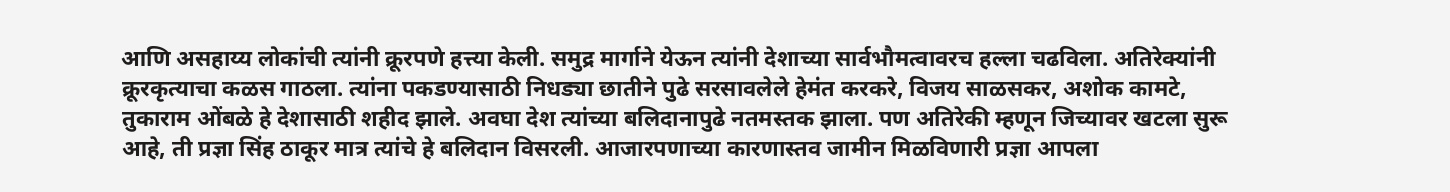आणि असहाय्य लोकांची त्यांनी क्रूरपणे हत्त्या केली. समुद्र मार्गाने येऊन त्यांनी देशाच्या सार्वभौमत्वावरच हल्ला चढविला. अतिरेक्यांनी क्रूरकृत्याचा कळस गाठला. त्यांना पकडण्यासाठी निधड्या छातीने पुढे सरसावलेले हेमंत करकरे, विजय साळसकर, अशोक कामटे, तुकाराम ओंबळे हे देशासाठी शहीद झाले. अवघा देश त्यांच्या बलिदानापुढे नतमस्तक झाला. पण अतिरेकी म्हणून जिच्यावर खटला सुरू आहे, ती प्रज्ञा सिंह ठाकूर मात्र त्यांचे हे बलिदान विसरली. आजारपणाच्या कारणास्तव जामीन मिळविणारी प्रज्ञा आपला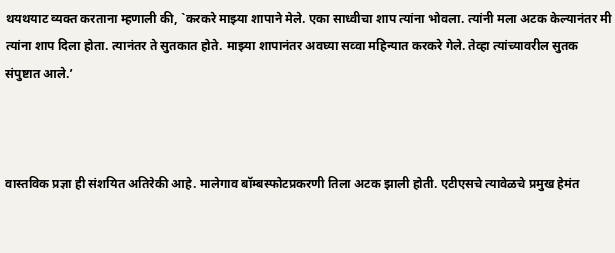थयथयाट व्यक्त करताना म्हणाली की, `करकरे माझ्या शापाने मेले. एका साध्वीचा शाप त्यांना भोवला. त्यांनी मला अटक केल्यानंतर मी त्यांना शाप दिला होता. त्यानंतर ते सुतकात होते. माझ्या शापानंतर अवघ्या सव्वा महिन्यात करकरे गेले. तेव्हा त्यांच्यावरील सुतक संपुष्टात आले.’



वास्तविक प्रज्ञा ही संशयित अतिरेकी आहे. मालेगाव बॉम्बस्फोटप्रकरणी तिला अटक झाली होती. एटीएसचे त्यावेळचे प्रमुख हेमंत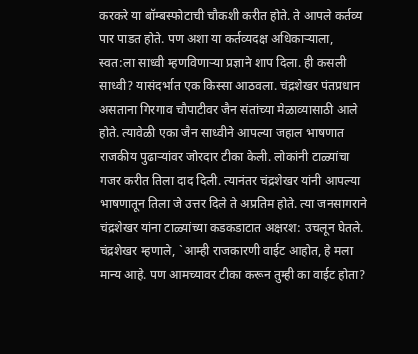करकरे या बॉम्बस्फोटाची चौकशी करीत होते. ते आपले कर्तव्य पार पाडत होते. पण अशा या कर्तव्यदक्ष अधिकाऱ्याला, स्वत:ला साध्वी म्हणविणाऱ्या प्रज्ञाने शाप दिला. ही कसली साध्वी? यासंदर्भात एक किस्सा आठवला. चंद्रशेखर पंतप्रधान असताना गिरगाव चौपाटीवर जैन संतांच्या मेळाव्यासाठी आले होते. त्यावेळी एका जैन साध्वीने आपल्या जहाल भाषणात राजकीय पुढाऱ्यांवर जोरदार टीका केली. लोकांनी टाळ्यांचा गजर करीत तिला दाद दिली. त्यानंतर चंद्रशेखर यांनी आपल्या भाषणातून तिला जे उत्तर दिले ते अप्रतिम होते. त्या जनसागराने चंद्रशेखर यांना टाळ्यांच्या कडकडाटात अक्षरश: उचलून घेतले. चंद्रशेखर म्हणाले, `आम्ही राजकारणी वाईट आहोत, हे मला मान्य आहे. पण आमच्यावर टीका करून तुम्ही का वाईट होता?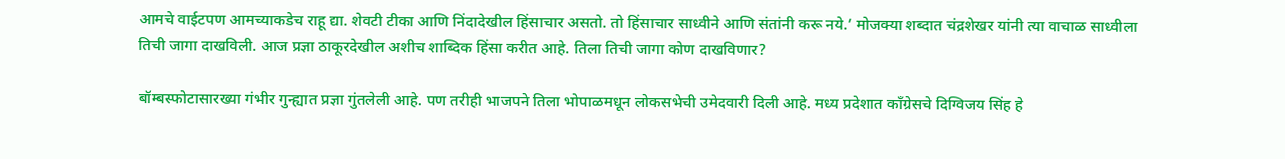आमचे वाईटपण आमच्याकडेच राहू द्या. शेवटी टीका आणि निंदादेखील हिंसाचार असतो. तो हिंसाचार साध्वीने आणि संतांनी करू नये.’ मोजक्या शब्दात चंद्रशेखर यांनी त्या वाचाळ साध्वीला तिची जागा दाखविली. आज प्रज्ञा ठाकूरदेखील अशीच शाब्दिक हिंसा करीत आहे. तिला तिची जागा कोण दाखविणार?

बॉम्बस्फोटासारख्या गंभीर गुन्ह्यात प्रज्ञा गुंतलेली आहे. पण तरीही भाजपने तिला भोपाळमधून लोकसभेची उमेदवारी दिली आहे. मध्य प्रदेशात काँग्रेसचे दिग्विजय सिंह हे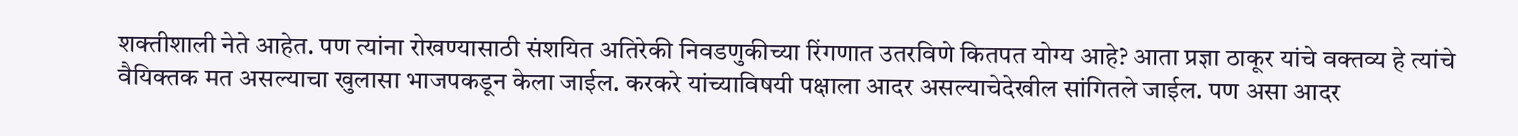शक्तीशाली नेते आहेत. पण त्यांना रोखण्यासाठी संशयित अतिरेकी निवडणुकीच्या रिंगणात उतरविणे कितपत योग्य आहे? आता प्रज्ञा ठाकूर यांचे वक्तव्य हे त्यांचे वैयिक्तक मत असल्याचा खुलासा भाजपकडून केला जाईल. करकरे यांच्याविषयी पक्षाला आदर असल्याचेदेखील सांगितले जाईल. पण असा आदर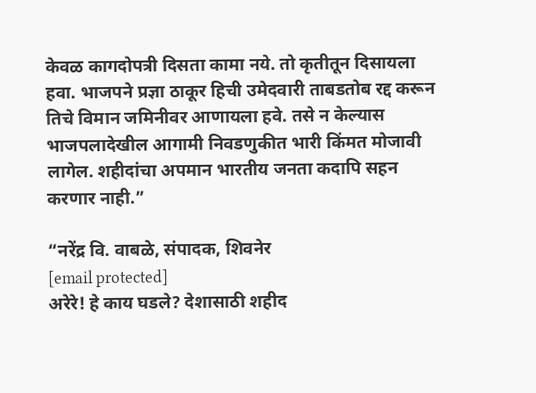केवळ कागदोपत्री दिसता कामा नये. तो कृतीतून दिसायला हवा. भाजपने प्रज्ञा ठाकूर हिची उमेदवारी ताबडतोब रद्द करून तिचे विमान जमिनीवर आणायला हवे. तसे न केल्यास भाजपलादेखील आगामी निवडणुकीत भारी किंमत मोजावी लागेल. शहीदांचा अपमान भारतीय जनता कदापि सहन करणार नाही.”

“नरेंद्र वि. वाबळे, संपादक, शिवनेर
[email protected]
अरेरे! हे काय घडले? देशासाठी शहीद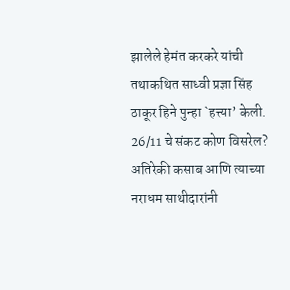झालेले हेमंत करकरे यांची तथाकथित साध्वी प्रज्ञा सिंह ठाकूर हिने पुन्हा `हत्त्या’ केली. 26/11 चे संकट कोण विसरेल? अतिरेकी कसाब आणि त्याच्या नराधम साथीदारांनी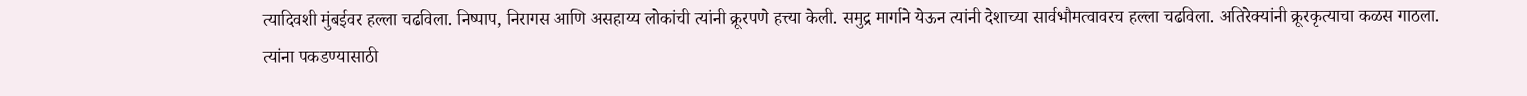त्यादिवशी मुंबईवर हल्ला चढविला. निष्पाप, निरागस आणि असहाय्य लोकांची त्यांनी क्रूरपणे हत्त्या केली. समुद्र मार्गाने येऊन त्यांनी देशाच्या सार्वभौमत्वावरच हल्ला चढविला. अतिरेक्यांनी क्रूरकृत्याचा कळस गाठला. त्यांना पकडण्यासाठी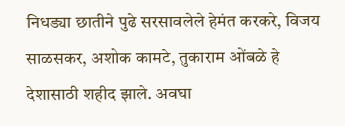निधड्या छातीने पुढे सरसावलेले हेमंत करकरे, विजय साळसकर, अशोक कामटे, तुकाराम ओंबळे हे देशासाठी शहीद झाले. अवघा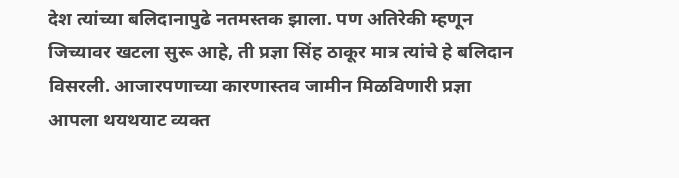देश त्यांच्या बलिदानापुढे नतमस्तक झाला. पण अतिरेकी म्हणून जिच्यावर खटला सुरू आहे, ती प्रज्ञा सिंह ठाकूर मात्र त्यांचे हे बलिदान विसरली. आजारपणाच्या कारणास्तव जामीन मिळविणारी प्रज्ञा आपला थयथयाट व्यक्त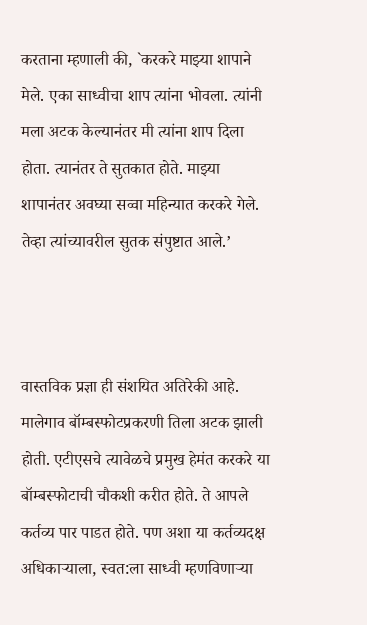करताना म्हणाली की, `करकरे माझ्या शापाने मेले. एका साध्वीचा शाप त्यांना भोवला. त्यांनी मला अटक केल्यानंतर मी त्यांना शाप दिला होता. त्यानंतर ते सुतकात होते. माझ्या शापानंतर अवघ्या सव्वा महिन्यात करकरे गेले. तेव्हा त्यांच्यावरील सुतक संपुष्टात आले.’



वास्तविक प्रज्ञा ही संशयित अतिरेकी आहे. मालेगाव बॉम्बस्फोटप्रकरणी तिला अटक झाली होती. एटीएसचे त्यावेळचे प्रमुख हेमंत करकरे या बॉम्बस्फोटाची चौकशी करीत होते. ते आपले कर्तव्य पार पाडत होते. पण अशा या कर्तव्यदक्ष अधिकाऱ्याला, स्वत:ला साध्वी म्हणविणाऱ्या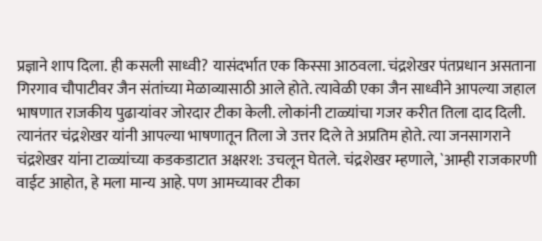प्रज्ञाने शाप दिला. ही कसली साध्वी? यासंदर्भात एक किस्सा आठवला. चंद्रशेखर पंतप्रधान असताना गिरगाव चौपाटीवर जैन संतांच्या मेळाव्यासाठी आले होते. त्यावेळी एका जैन साध्वीने आपल्या जहाल भाषणात राजकीय पुढाऱ्यांवर जोरदार टीका केली. लोकांनी टाळ्यांचा गजर करीत तिला दाद दिली. त्यानंतर चंद्रशेखर यांनी आपल्या भाषणातून तिला जे उत्तर दिले ते अप्रतिम होते. त्या जनसागराने चंद्रशेखर यांना टाळ्यांच्या कडकडाटात अक्षरश: उचलून घेतले. चंद्रशेखर म्हणाले, `आम्ही राजकारणी वाईट आहोत, हे मला मान्य आहे. पण आमच्यावर टीका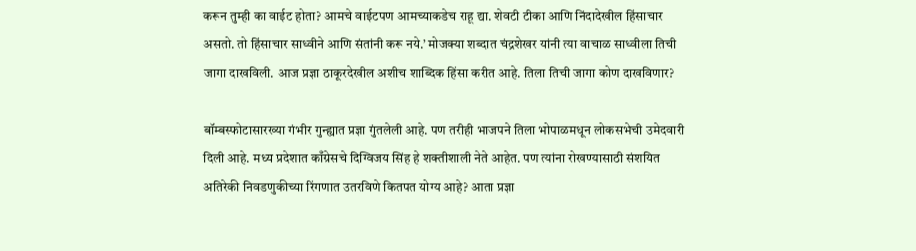करून तुम्ही का वाईट होता? आमचे वाईटपण आमच्याकडेच राहू द्या. शेवटी टीका आणि निंदादेखील हिंसाचार असतो. तो हिंसाचार साध्वीने आणि संतांनी करू नये.’ मोजक्या शब्दात चंद्रशेखर यांनी त्या वाचाळ साध्वीला तिची जागा दाखविली. आज प्रज्ञा ठाकूरदेखील अशीच शाब्दिक हिंसा करीत आहे. तिला तिची जागा कोण दाखविणार?

बॉम्बस्फोटासारख्या गंभीर गुन्ह्यात प्रज्ञा गुंतलेली आहे. पण तरीही भाजपने तिला भोपाळमधून लोकसभेची उमेदवारी दिली आहे. मध्य प्रदेशात काँग्रेसचे दिग्विजय सिंह हे शक्तीशाली नेते आहेत. पण त्यांना रोखण्यासाठी संशयित अतिरेकी निवडणुकीच्या रिंगणात उतरविणे कितपत योग्य आहे? आता प्रज्ञा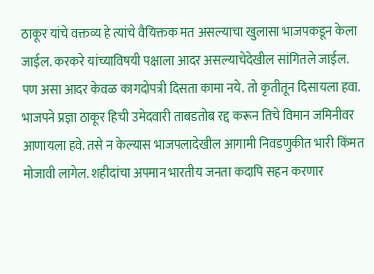ठाकूर यांचे वक्तव्य हे त्यांचे वैयिक्तक मत असल्याचा खुलासा भाजपकडून केला जाईल. करकरे यांच्याविषयी पक्षाला आदर असल्याचेदेखील सांगितले जाईल. पण असा आदर केवळ कागदोपत्री दिसता कामा नये. तो कृतीतून दिसायला हवा. भाजपने प्रज्ञा ठाकूर हिची उमेदवारी ताबडतोब रद्द करून तिचे विमान जमिनीवर आणायला हवे. तसे न केल्यास भाजपलादेखील आगामी निवडणुकीत भारी किंमत मोजावी लागेल. शहीदांचा अपमान भारतीय जनता कदापि सहन करणार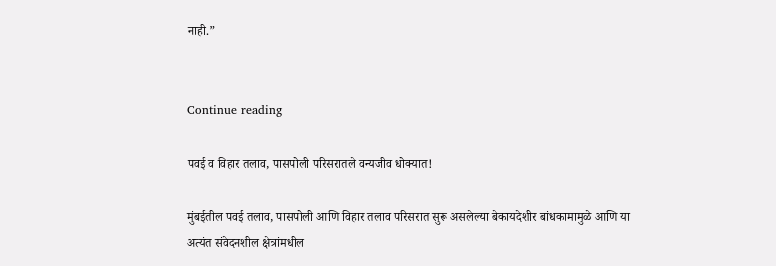नाही.”


Continue reading

पवई व विहार तलाव, पासपोली परिसरातले वन्यजीव धोक्यात!

मुंबईतील पवई तलाव, पासपोली आणि विहार तलाव परिसरात सुरू असलेल्या बेकायदेशीर बांधकामामुळे आणि या अत्यंत संवेदनशील क्षेत्रांमधील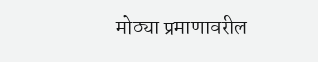मोठ्या प्रमाणावरील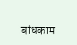बांधकाम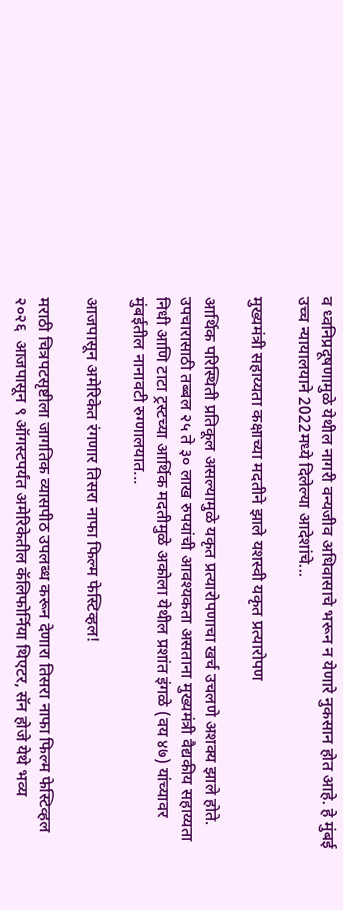व ध्वनिप्रदूषणामुळे येथील नागरी वन्यजीव अधिवासाचे भरून न येणारे नुकसान होत आहे. हे मुंबई उच्च न्यायालयाने 2022मध्ये दिलेल्या आदेशांचे...

मुख्यमंत्री सहाय्यता कक्षाच्या मदतीने झाले यशस्वी यकृत प्रत्यारोपण

आर्थिक परिस्थिती प्रतिकूल असल्यामुळे यकृत प्रत्यारोपणाचा खर्च उचलणे अशक्य झाले होते. उपचारासाठी तब्बल २५ ते ३० लाख रुपयांची आवश्यकता असताना मुख्यमंत्री वैद्यकीय सहाय्यता निधी आणि टाटा ट्रस्टच्या आर्थिक मदतीमुळे अकोला येथील प्रशांत इंगळे (वय ४७) यांच्यावर मुंबईतील नानावटी रुग्णालयात...

आजपासून अमेरिकेत रंगणार तिसरा नाफा फिल्म फेस्टिव्हल!

मराठी चित्रपटसृष्टीला जागतिक व्यासपीठ उपलब्ध करून देणारा तिसरा नाफा फिल्म फेस्टिव्हल २०२६  आजपासून ९ ऑगस्टपर्यंत अमेरिकेतील कॅलिफोर्निया थिएटर, सॅन होजे येथे भव्य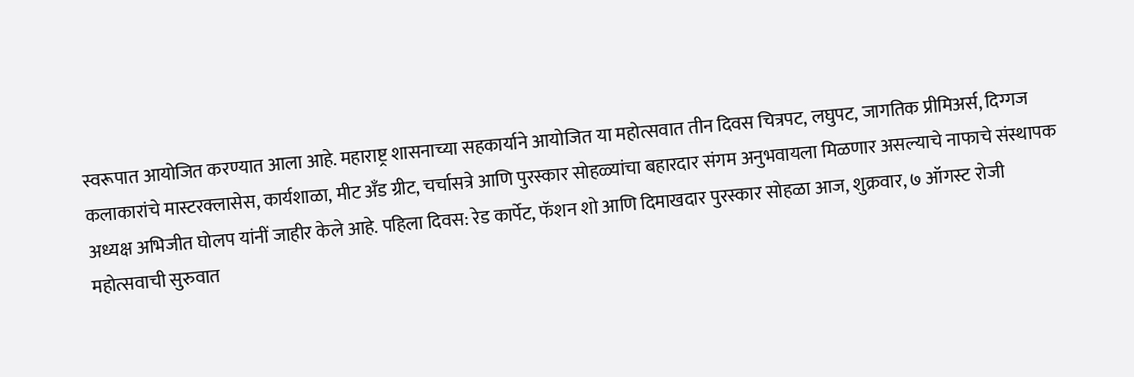स्वरूपात आयोजित करण्यात आला आहे. महाराष्ट्र शासनाच्या सहकार्याने आयोजित या महोत्सवात तीन दिवस चित्रपट, लघुपट, जागतिक प्रीमिअर्स, दिग्गज कलाकारांचे मास्टरक्लासेस, कार्यशाळा, मीट अँड ग्रीट, चर्चासत्रे आणि पुरस्कार सोहळ्यांचा बहारदार संगम अनुभवायला मिळणार असल्याचे नाफाचे संस्थापक अध्यक्ष अभिजीत घोलप यांनीं जाहीर केले आहे. पहिला दिवस: रेड कार्पेट, फॅशन शो आणि दिमाखदार पुरस्कार सोहळा आज, शुक्रवार, ७ ऑगस्ट रोजी महोत्सवाची सुरुवात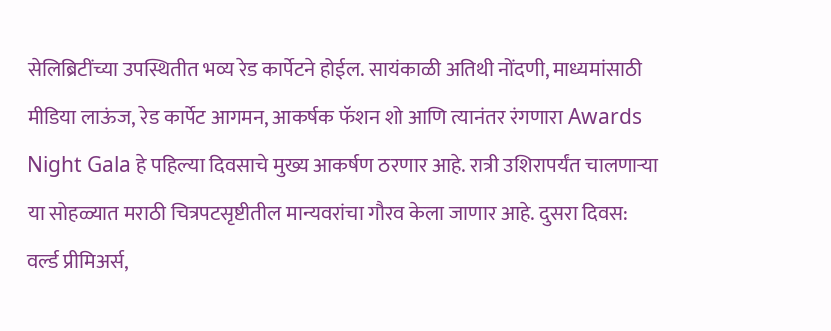सेलिब्रिटींच्या उपस्थितीत भव्य रेड कार्पेटने होईल. सायंकाळी अतिथी नोंदणी, माध्यमांसाठी मीडिया लाऊंज, रेड कार्पेट आगमन, आकर्षक फॅशन शो आणि त्यानंतर रंगणारा Awards Night Gala हे पहिल्या दिवसाचे मुख्य आकर्षण ठरणार आहे. रात्री उशिरापर्यंत चालणाऱ्या या सोहळ्यात मराठी चित्रपटसृष्टीतील मान्यवरांचा गौरव केला जाणार आहे. दुसरा दिवस: वर्ल्ड प्रीमिअर्स,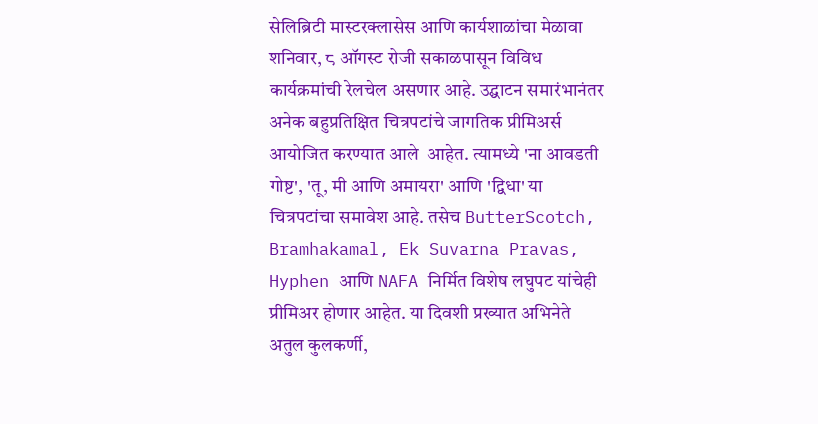सेलिब्रिटी मास्टरक्लासेस आणि कार्यशाळांचा मेळावा शनिवार, ८ ऑगस्ट रोजी सकाळपासून विविध कार्यक्रमांची रेलचेल असणार आहे. उद्घाटन समारंभानंतर अनेक बहुप्रतिक्षित चित्रपटांचे जागतिक प्रीमिअर्स आयोजित करण्यात आले  आहेत. त्यामध्ये 'ना आवडती गोष्ट', 'तू, मी आणि अमायरा' आणि 'द्विधा' या चित्रपटांचा समावेश आहे. तसेच ButterScotch, Bramhakamal, Ek Suvarna Pravas, Hyphen आणि NAFA निर्मित विशेष लघुपट यांचेही प्रीमिअर होणार आहेत. या दिवशी प्रख्यात अभिनेते अतुल कुलकर्णी,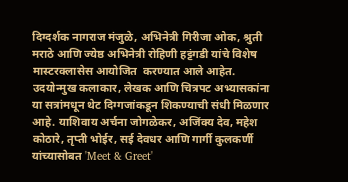दिग्दर्शक नागराज मंजुळे, अभिनेत्री गिरीजा ओक, श्रुती मराठे आणि ज्येष्ठ अभिनेत्री रोहिणी हट्टंगडी यांचे विशेष मास्टरक्लासेस आयोजित  करण्यात आले आहेत. उदयोन्मुख कलाकार, लेखक आणि चित्रपट अभ्यासकांना या सत्रांमधून थेट दिग्गजांकडून शिकण्याची संधी मिळणार आहे. याशिवाय अर्चना जोगळेकर, अजिंक्य देव, महेश कोठारे, तृप्ती भोईर, सई देवधर आणि गार्गी कुलकर्णी यांच्यासोबत 'Meet & Greet'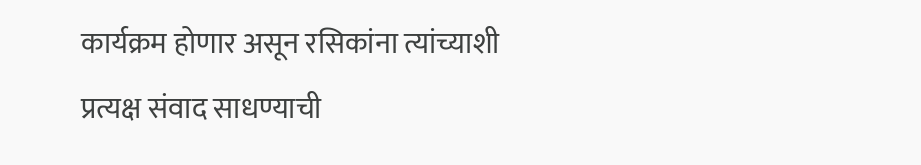कार्यक्रम होणार असून रसिकांना त्यांच्याशी प्रत्यक्ष संवाद साधण्याची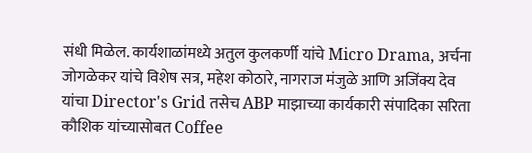संधी मिळेल. कार्यशाळांमध्ये अतुल कुलकर्णी यांचे Micro Drama, अर्चना जोगळेकर यांचे विशेष सत्र, महेश कोठारे, नागराज मंजुळे आणि अजिंक्य देव यांचा Director's Grid तसेच ABP माझाच्या कार्यकारी संपादिका सरिता कौशिक यांच्यासोबत Coffee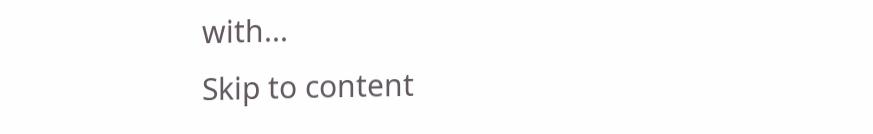with...
Skip to content